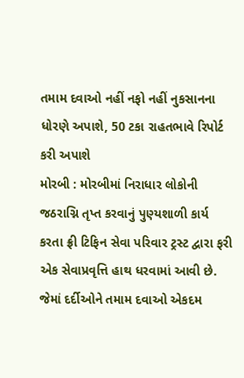તમામ દવાઓ નહીં નફો નહીં નુકસાનના ધોરણે અપાશે, 50 ટકા રાહતભાવે રિપોર્ટ કરી અપાશે
મોરબી : મોરબીમાં નિરાધાર લોકોની જઠરાગ્નિ તૃપ્ત કરવાનું પુણ્યશાળી કાર્ય કરતા ફ્રી ટિફિન સેવા પરિવાર ટ્રસ્ટ દ્વારા ફરી એક સેવાપ્રવૃત્તિ હાથ ધરવામાં આવી છે. જેમાં દર્દીઓને તમામ દવાઓ એકદમ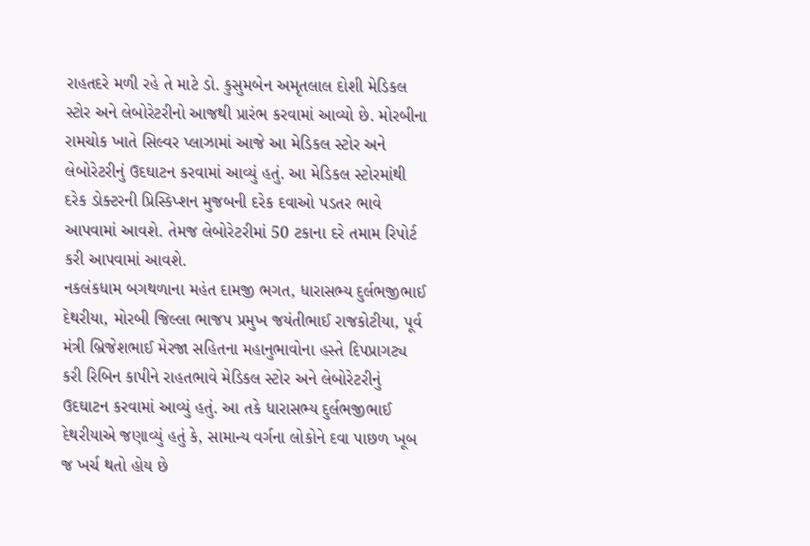રાહતદરે મળી રહે તે માટે ડો. કુસુમબેન અમૃતલાલ દોશી મેડિકલ સ્ટોર અને લેબોરેટરીનો આજથી પ્રારંભ કરવામાં આવ્યો છે. મોરબીના રામચોક ખાતે સિલ્વર પ્લાઝામાં આજે આ મેડિકલ સ્ટોર અને લેબોરેટરીનું ઉદઘાટન કરવામાં આવ્યું હતું. આ મેડિકલ સ્ટોરમાંથી દરેક ડોક્ટરની પ્રિસ્કિપ્શન મુજબની દરેક દવાઓ પડતર ભાવે આપવામાં આવશે. તેમજ લેબોરેટરીમાં 50 ટકાના દરે તમામ રિપોર્ટ કરી આપવામાં આવશે.
નકલંકધામ બગથળાના મહંત દામજી ભગત, ધારાસભ્ય દુર્લભજીભાઈ દેથરીયા, મોરબી જિલ્લા ભાજપ પ્રમુખ જયંતીભાઈ રાજકોટીયા, પૂર્વ મંત્રી બ્રિજેશભાઈ મેરજા સહિતના મહાનુભાવોના હસ્તે દિપપ્રાગટ્ય કરી રિબિન કાપીને રાહતભાવે મેડિકલ સ્ટોર અને લેબોરેટરીનું ઉદઘાટન કરવામાં આવ્યું હતું. આ તકે ધારાસભ્ય દુર્લભજીભાઈ દેથરીયાએ જણાવ્યું હતું કે, સામાન્ય વર્ગના લોકોને દવા પાછળ ખૂબ જ ખર્ચ થતો હોય છે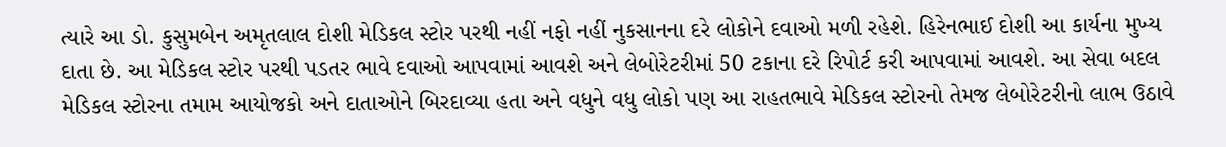ત્યારે આ ડો. કુસુમબેન અમૃતલાલ દોશી મેડિકલ સ્ટોર પરથી નહીં નફો નહીં નુકસાનના દરે લોકોને દવાઓ મળી રહેશે. હિરેનભાઈ દોશી આ કાર્યના મુખ્ય દાતા છે. આ મેડિકલ સ્ટોર પરથી પડતર ભાવે દવાઓ આપવામાં આવશે અને લેબોરેટરીમાં 50 ટકાના દરે રિપોર્ટ કરી આપવામાં આવશે. આ સેવા બદલ મેડિકલ સ્ટોરના તમામ આયોજકો અને દાતાઓને બિરદાવ્યા હતા અને વધુને વધુ લોકો પણ આ રાહતભાવે મેડિકલ સ્ટોરનો તેમજ લેબોરેટરીનો લાભ ઉઠાવે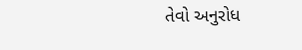તેવો અનુરોધ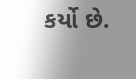કર્યો છે.